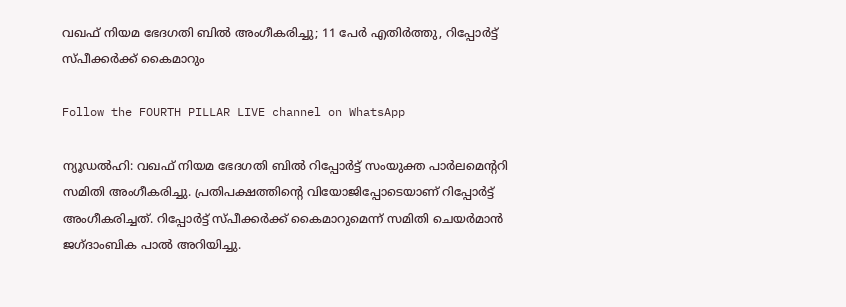വഖഫ് നിയമ ഭേദഗതി ബിൽ അംഗീകരിച്ചു; 11 പേർ എതിർത്തു, റിപ്പോർട്ട് സ്പീക്കർക്ക് കൈമാറും

Follow the FOURTH PILLAR LIVE channel on WhatsApp

ന്യൂഡല്‍ഹി: വഖഫ് നിയമ ഭേദഗതി ബില്‍ റിപ്പോര്‍ട്ട് സംയുക്ത പാർലമെൻ്ററി സമിതി അംഗീകരിച്ചു. പ്രതിപക്ഷത്തിന്റെ വിയോജിപ്പോടെയാണ് റിപ്പോര്‍ട്ട് അംഗീകരിച്ചത്. റിപ്പോര്‍ട്ട് സ്പീക്കര്‍ക്ക് കൈമാറുമെന്ന് സമിതി ചെയര്‍മാന്‍ ജഗ്ദാംബിക പാല്‍ അറിയിച്ചു.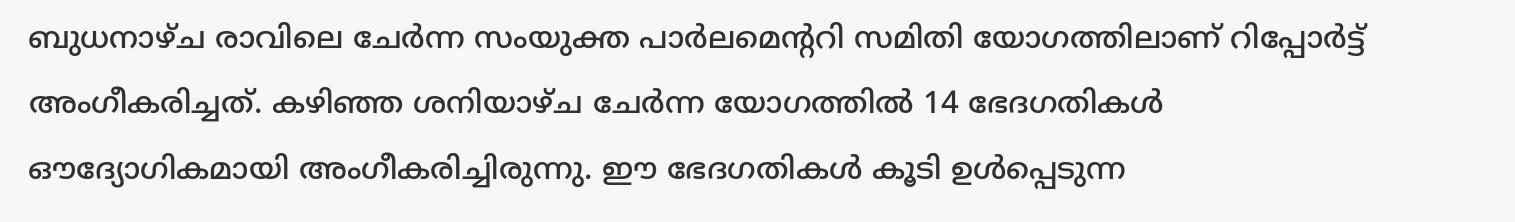ബുധനാഴ്ച രാവിലെ ചേര്‍ന്ന സംയുക്ത പാര്‍ലമെന്ററി സമിതി യോഗത്തിലാണ് റിപ്പോര്‍ട്ട് അംഗീകരിച്ചത്. കഴിഞ്ഞ ശനിയാഴ്ച ചേര്‍ന്ന യോഗത്തില്‍ 14 ഭേദഗതികള്‍ ഔദ്യോഗികമായി അംഗീകരിച്ചിരുന്നു. ഈ ഭേദഗതികള്‍ കൂടി ഉള്‍പ്പെടുന്ന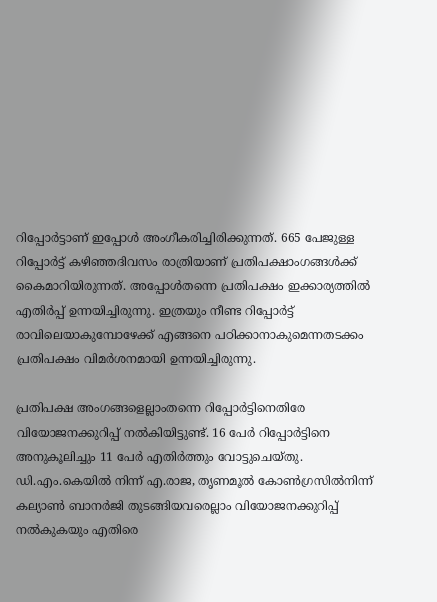റിപ്പോര്‍ട്ടാണ് ഇപ്പോൾ അംഗീകരിച്ചിരിക്കുന്നത്. 665 പേജുള്ള റിപ്പോര്‍ട്ട് കഴിഞ്ഞദിവസം രാത്രിയാണ് പ്രതിപക്ഷാംഗങ്ങള്‍ക്ക് കൈമാറിയിരുന്നത്. അപ്പോള്‍തന്നെ പ്രതിപക്ഷം ഇക്കാര്യത്തില്‍ എതിര്‍പ്പ് ഉന്നയിച്ചിരുന്നു. ഇത്രയും നീണ്ട റിപ്പോര്‍ട്ട് രാവിലെയാകുമ്പോഴേക്ക് എങ്ങനെ പഠിക്കാനാകുമെന്നതടക്കം പ്രതിപക്ഷം വിമര്‍ശനമായി ഉന്നയിച്ചിരുന്നു.

പ്രതിപക്ഷ അംഗങ്ങളെല്ലാംതന്നെ റിപ്പോര്‍ട്ടിനെതിരേ വിയോജനക്കുറിപ്പ് നല്‍കിയിട്ടുണ്ട്. 16 പേർ റിപ്പോര്‍ട്ടിനെ അനുകൂലിച്ചും 11 പേര്‍ എതിര്‍ത്തും വോട്ടുചെയ്തു. ഡി.എം.കെയില്‍ നിന്ന് എ.രാജ, തൃണമൂല്‍ കോണ്‍ഗ്രസില്‍നിന്ന് കല്യാണ്‍ ബാനര്‍ജി തുടങ്ങിയവരെല്ലാം വിയോജനക്കുറിപ്പ് നല്‍കുകയും എതിരെ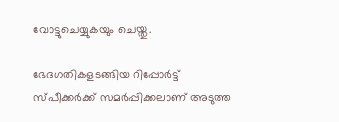വോട്ടുചെയ്യുകയും ചെയ്തു.

ഭേദഗതികളടങ്ങിയ റിപ്പോര്‍ട്ട് സ്പീക്കര്‍ക്ക് സമര്‍പ്പിക്കലാണ് അടുത്ത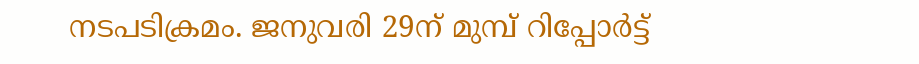നടപടിക്രമം. ജനുവരി 29ന് മുമ്പ് റിപ്പോര്‍ട്ട്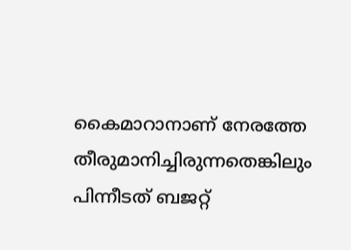കൈമാറാനാണ് നേരത്തേ തീരുമാനിച്ചിരുന്നതെങ്കിലും പിന്നീടത് ബജറ്റ്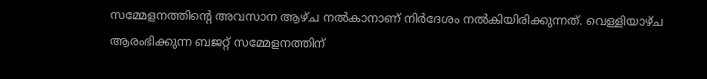സമ്മേളനത്തിന്റെ അവസാന ആഴ്ച നല്‍കാനാണ് നിര്‍ദേശം നല്‍കിയിരിക്കുന്നത്. വെള്ളിയാഴ്ച ആരംഭിക്കുന്ന ബജറ്റ് സമ്മേളനത്തിന്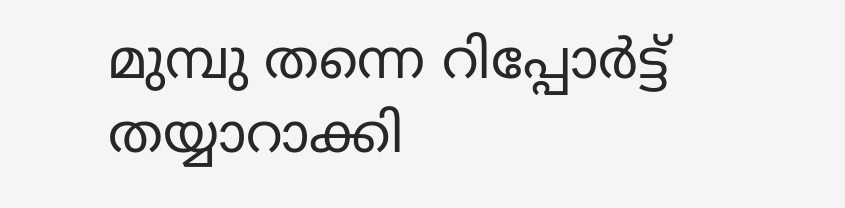മുമ്പു തന്നെ റിപ്പോര്‍ട്ട് തയ്യാറാക്കി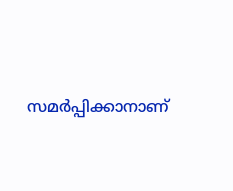സമര്‍പ്പിക്കാനാണ്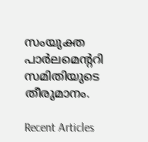സംയുക്ത പാര്‍ലമെന്ററി സമിതിയുടെ തീരുമാനം.

Recent Articles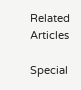Related Articles

Special